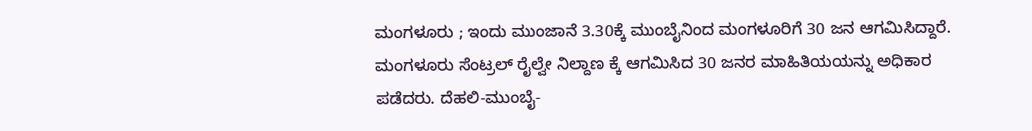ಮಂಗಳೂರು ; ಇಂದು ಮುಂಜಾನೆ 3.30ಕ್ಕೆ ಮುಂಬೈನಿಂದ ಮಂಗಳೂರಿಗೆ 30 ಜನ ಆಗಮಿಸಿದ್ದಾರೆ. ಮಂಗಳೂರು ಸೆಂಟ್ರಲ್ ರೈಲ್ವೇ ನಿಲ್ದಾಣ ಕ್ಕೆ ಆಗಮಿಸಿದ 30 ಜನರ ಮಾಹಿತಿಯಯನ್ನು ಅಧಿಕಾರ ಪಡೆದರು. ದೆಹಲಿ-ಮುಂಬೈ-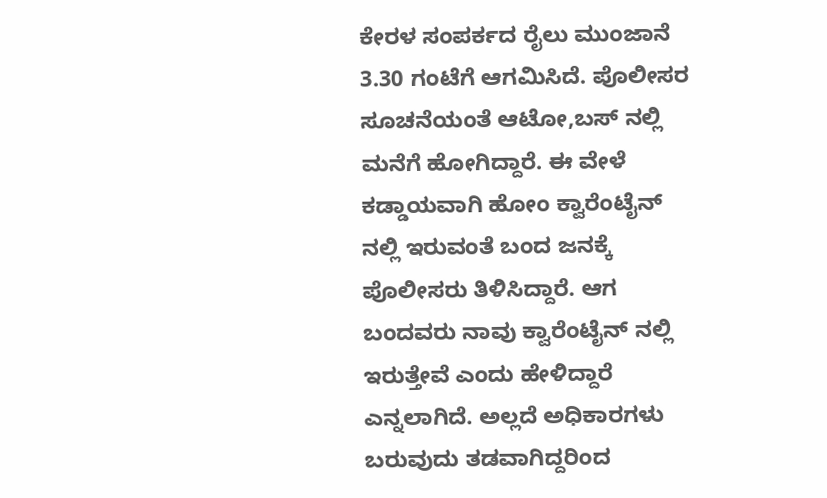ಕೇರಳ ಸಂಪರ್ಕದ ರೈಲು ಮುಂಜಾನೆ 3.30 ಗಂಟೆಗೆ ಆಗಮಿಸಿದೆ. ಪೊಲೀಸರ ಸೂಚನೆಯಂತೆ ಆಟೋ,ಬಸ್ ನಲ್ಲಿ ಮನೆಗೆ ಹೋಗಿದ್ದಾರೆ. ಈ ವೇಳೆ ಕಡ್ಡಾಯವಾಗಿ ಹೋಂ ಕ್ವಾರೆಂಟೈನ್ ನಲ್ಲಿ ಇರುವಂತೆ ಬಂದ ಜನಕ್ಕೆ ಪೊಲೀಸರು ತಿಳಿಸಿದ್ದಾರೆ. ಆಗ ಬಂದವರು ನಾವು ಕ್ವಾರೆಂಟೈನ್ ನಲ್ಲಿ ಇರುತ್ತೇವೆ ಎಂದು ಹೇಳಿದ್ದಾರೆ ಎನ್ನಲಾಗಿದೆ. ಅಲ್ಲದೆ ಅಧಿಕಾರಗಳು ಬರುವುದು ತಡವಾಗಿದ್ದರಿಂದ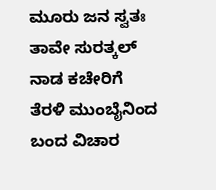ಮೂರು ಜನ ಸ್ವತಃ ತಾವೇ ಸುರತ್ಕಲ್ ನಾಡ ಕಚೇರಿಗೆ ತೆರಳಿ ಮುಂಬೈನಿಂದ ಬಂದ ವಿಚಾರ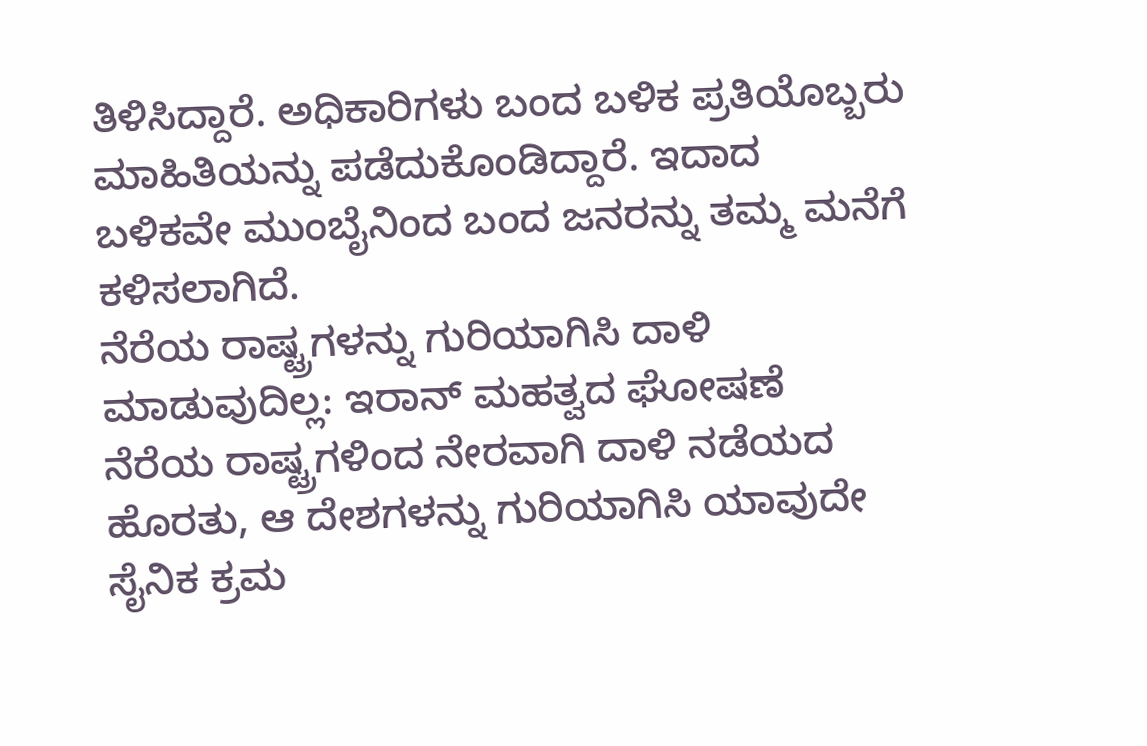ತಿಳಿಸಿದ್ದಾರೆ. ಅಧಿಕಾರಿಗಳು ಬಂದ ಬಳಿಕ ಪ್ರತಿಯೊಬ್ಬರು ಮಾಹಿತಿಯನ್ನು ಪಡೆದುಕೊಂಡಿದ್ದಾರೆ. ಇದಾದ ಬಳಿಕವೇ ಮುಂಬೈನಿಂದ ಬಂದ ಜನರನ್ನು ತಮ್ಮ ಮನೆಗೆ ಕಳಿಸಲಾಗಿದೆ.
ನೆರೆಯ ರಾಷ್ಟ್ರಗಳನ್ನು ಗುರಿಯಾಗಿಸಿ ದಾಳಿ ಮಾಡುವುದಿಲ್ಲ: ಇರಾನ್ ಮಹತ್ವದ ಘೋಷಣೆ
ನೆರೆಯ ರಾಷ್ಟ್ರಗಳಿಂದ ನೇರವಾಗಿ ದಾಳಿ ನಡೆಯದ ಹೊರತು, ಆ ದೇಶಗಳನ್ನು ಗುರಿಯಾಗಿಸಿ ಯಾವುದೇ ಸೈನಿಕ ಕ್ರಮ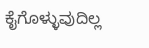ಕೈಗೊಳ್ಳುವುದಿಲ್ಲ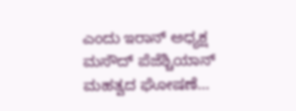ಎಂದು ಇರಾನ್ ಅಧ್ಯಕ್ಷ ಮಸೌದ್ ಪೆಜೆಶ್ಚಿಯಾನ್ ಮಹತ್ವದ ಘೋಷಣೆ...